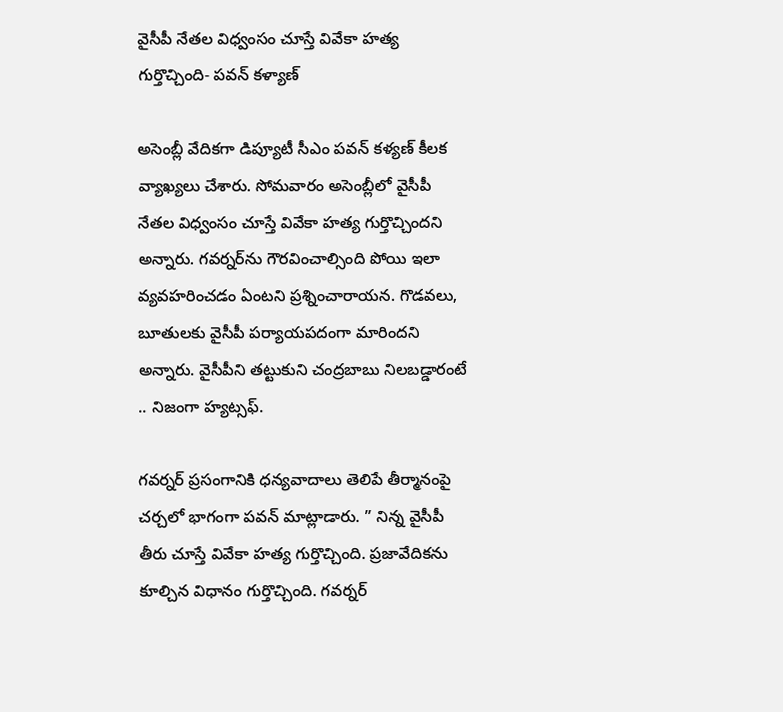వైసీపీ నేతల విధ్వంసం చూస్తే వివేకా హత్య గుర్తొచ్చింది- పవన్‌ కళ్యాణ్‌

అసెంబ్లీ వేదికగా డిప్యూటీ సీఎం పవన్‌ కళ్యణ్‌ కీలక వ్యాఖ్యలు చేశారు. సోమవారం అసెంబ్లీలో వైసీపీ నేతల విధ్వంసం చూస్తే వివేకా హత్య గుర్తొచ్చిందని అన్నారు. గవర్నర్‌ను గౌరవించాల్సింది పోయి ఇలా వ్యవహరించడం ఏంటని ప్రశ్నించారాయన. గొడవలు, బూతులకు వైసీపీ పర్యాయపదంగా మారిందని అన్నారు. వైసీపీని తట్టుకుని చంద్రబాబు నిలబడ్డారంటే .. నిజంగా హ్యట్సఫ్‌.

గవర్నర్‌ ప్రసంగానికి ధన్యవాదాలు తెలిపే తీర్మానంపై చర్చలో భాగంగా పవన్‌ మాట్లాడారు. ” నిన్న వైసీపీ తీరు చూస్తే వివేకా హత్య గుర్తొచ్చింది. ప్రజావేదికను కూల్చిన విధానం గుర్తొచ్చింది. గవర్నర్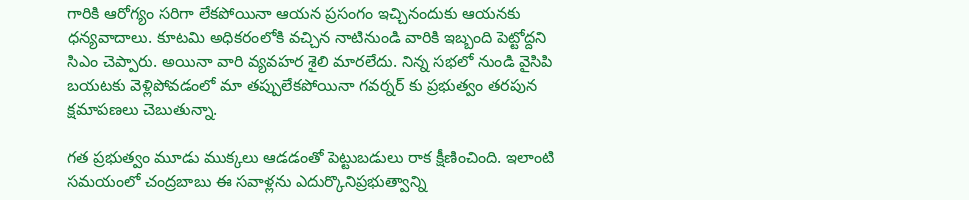గారికి ఆరోగ్యం సరిగా లేకపోయినా ఆయన ప్రసంగం ఇచ్చినందుకు ఆయనకు ధన్యవాదాలు. కూటమి అధికరంలోకి వచ్చిన నాటినుండి వారికి ఇబ్బంది పెట్టోద్దని సిఎం చెప్పారు. అయినా వారి వ్యవహర శైలి మారలేదు. నిన్న సభలో నుండి వైసిపి బయటకు వెళ్లిపోవడంలో మా తప్పులేకపోయినా గవర్నర్ కు ప్రభుత్వం తరపున క్షమాపణలు చెబుతున్నా.

గత ప్రభుత్వం మూడు ముక్కలు ఆడడంతో పెట్టుబడులు రాక క్షీణించింది. ఇలాంటి సమయంలో చంద్రబాబు ఈ సవాళ్లను ఎదుర్కొనిప్రభుత్వాన్ని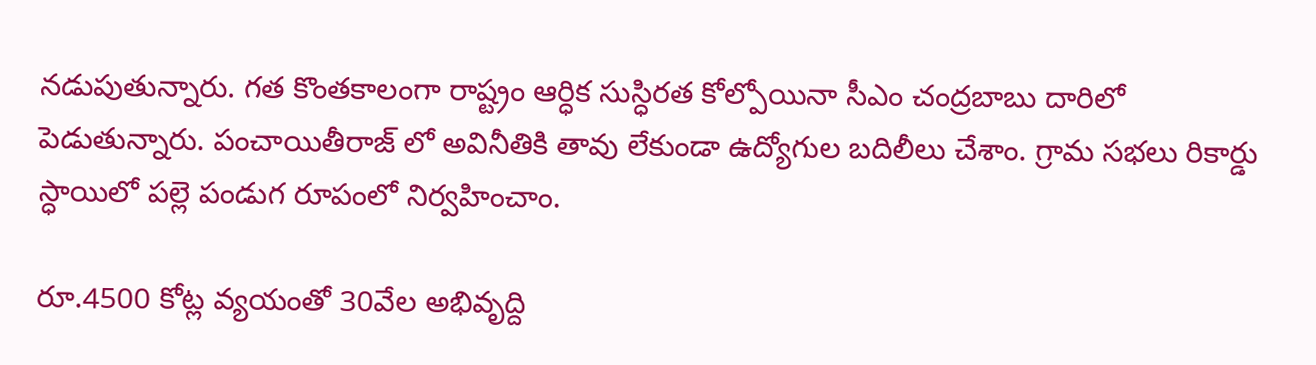నడుపుతున్నారు. గత కొంతకాలంగా రాష్ట్రం ఆర్ధిక సుస్ధిరత కోల్పోయినా సీఎం చంద్రబాబు దారిలో పెడుతున్నారు. పంచాయితీరాజ్ లో అవినీతికి తావు లేకుండా ఉద్యోగుల బదిలీలు చేశాం. గ్రామ సభలు రికార్డు స్ధాయిలో పల్లె పండుగ రూపంలో నిర్వహించాం.

రూ.4500 కోట్ల వ్యయంతో 30వేల అభివృద్ది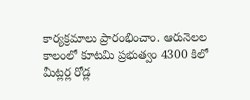కార్యక్రమాలు ప్రారంభించాం. ఆరునెలల కాలంలో కూటమి ప్రభుత్వం 4300 కిలో మీట్లర్ల రోడ్ల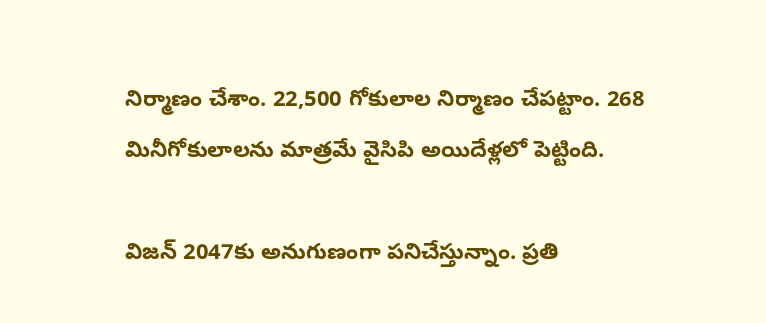నిర్మాణం చేశాం. 22,500 గోకులాల నిర్మాణం చేపట్టాం. 268 మినీగోకులాలను మాత్రమే వైసిపి అయిదేళ్లలో పెట్టింది.

విజన్ 2047కు అనుగుణంగా పనిచేస్తున్నాం. ప్రతి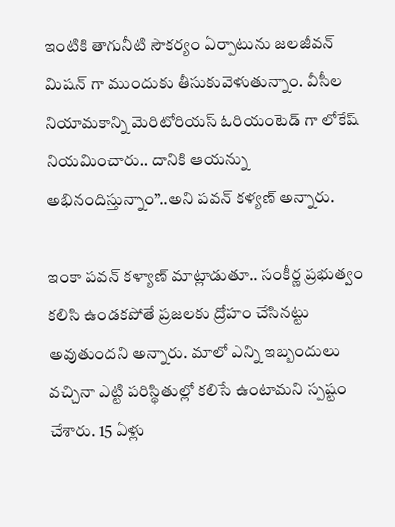ఇంటికి తాగునీటి సౌకర్యం ఏర్పాటును జలజీవన్ మిషన్ గా ముందుకు తీసుకువెళుతున్నాం. వీసీల నియామకాన్ని మెరిటోరియస్ ఓరియంటెడ్ గా లోకేష్ నియమించారు.. దానికి ఆయన్ను అభినందిస్తున్నాం”..అని పవన్‌ కళ్యణ్‌ అన్నారు.

ఇంకా పవన్‌ కళ్యాణ్‌ మాట్లాడుతూ.. సంకీర్ణ ప్రభుత్వం కలిసి ఉండకపోతే ప్రజలకు ద్రోహం చేసినట్టు అవుతుందని అన్నారు. మాలో ఎన్ని ఇబ్బందులు వచ్చినా ఎట్టి పరిస్థితుల్లో కలిసే ఉంటామని స్పష్టం చేశారు. 15 ఏళ్లు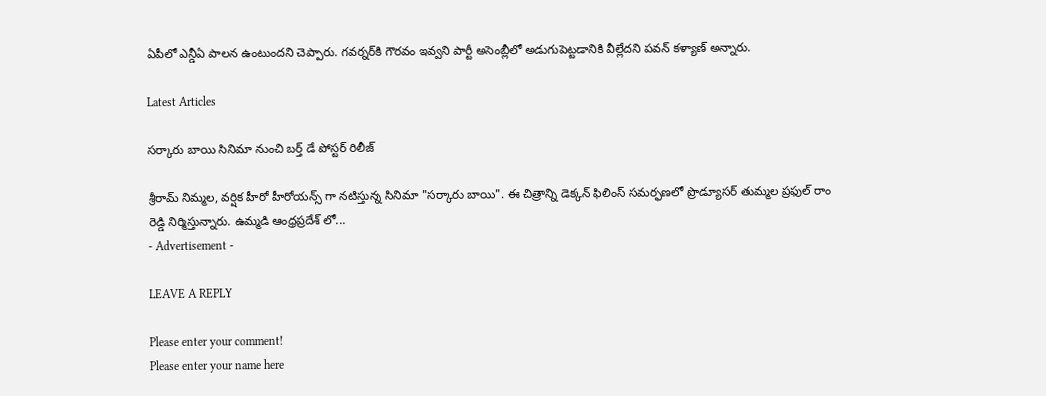ఏపీలో ఎన్డీఏ పాలన ఉంటుందని చెప్పారు. గవర్నర్‌కి గౌరవం ఇవ్వని పార్టీ అసెంబ్లీలో అడుగుపెట్టడానికి వీల్లేదని పవన్‌ కళ్యాణ్‌ అన్నారు.

Latest Articles

సర్కారు బాయి సినిమా నుంచి బర్త్ డే పోస్టర్ రిలీజ్

శ్రీరామ్ నిమ్మల, వర్షిక హీరో హీరోయన్స్ గా నటిస్తున్న సినిమా "సర్కారు బాయి". ఈ చిత్రాన్ని డెక్కన్ ఫిలింస్ సమర్ఫణలో ప్రొడ్యూసర్ తుమ్మల ప్రఫుల్ రాం రెడ్డి నిర్మిస్తున్నారు. ఉమ్మడి ఆంధ్రప్రదేశ్ లో...
- Advertisement -

LEAVE A REPLY

Please enter your comment!
Please enter your name here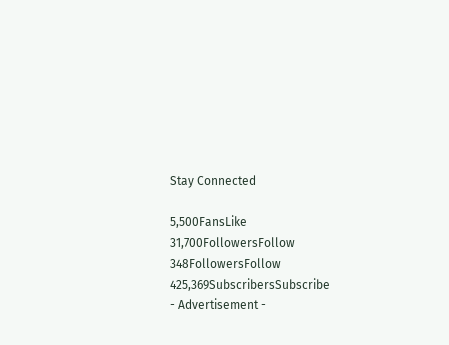Stay Connected

5,500FansLike
31,700FollowersFollow
348FollowersFollow
425,369SubscribersSubscribe
- Advertisement -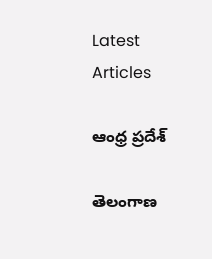Latest Articles

ఆంధ్ర ప్రదేశ్

తెలంగాణ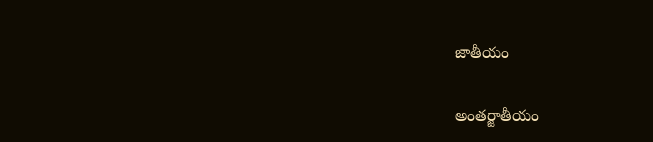జాతీయం

అంతర్జాతీయం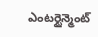ఎంటర్టైన్మెంట్